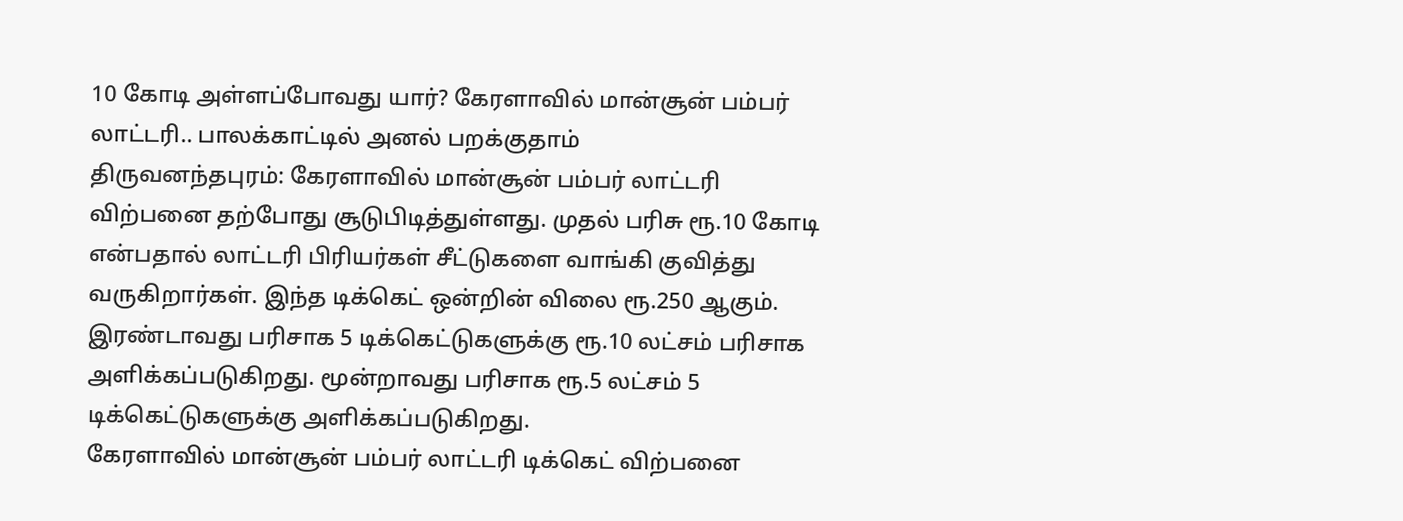10 கோடி அள்ளப்போவது யார்? கேரளாவில் மான்சூன் பம்பர் லாட்டரி.. பாலக்காட்டில் அனல் பறக்குதாம்
திருவனந்தபுரம்: கேரளாவில் மான்சூன் பம்பர் லாட்டரி விற்பனை தற்போது சூடுபிடித்துள்ளது. முதல் பரிசு ரூ.10 கோடி என்பதால் லாட்டரி பிரியர்கள் சீட்டுகளை வாங்கி குவித்து வருகிறார்கள். இந்த டிக்கெட் ஒன்றின் விலை ரூ.250 ஆகும். இரண்டாவது பரிசாக 5 டிக்கெட்டுகளுக்கு ரூ.10 லட்சம் பரிசாக அளிக்கப்படுகிறது. மூன்றாவது பரிசாக ரூ.5 லட்சம் 5 டிக்கெட்டுகளுக்கு அளிக்கப்படுகிறது.
கேரளாவில் மான்சூன் பம்பர் லாட்டரி டிக்கெட் விற்பனை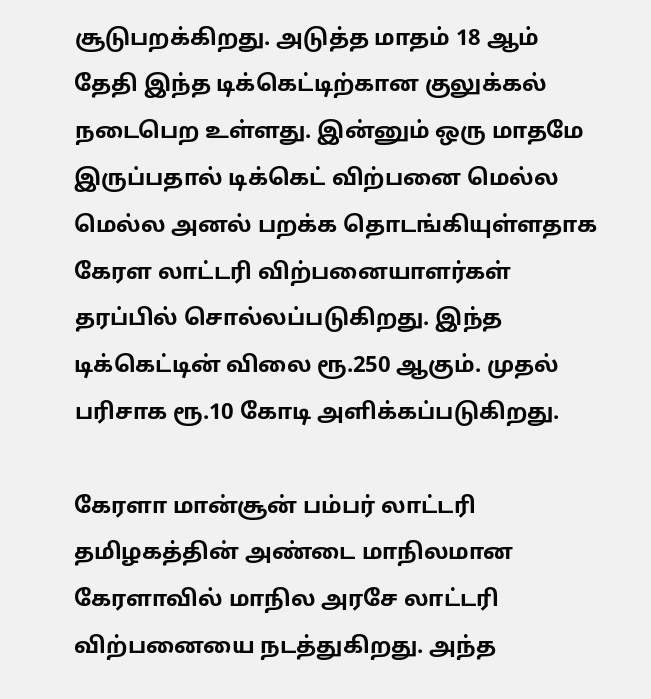சூடுபறக்கிறது. அடுத்த மாதம் 18 ஆம் தேதி இந்த டிக்கெட்டிற்கான குலுக்கல் நடைபெற உள்ளது. இன்னும் ஒரு மாதமே இருப்பதால் டிக்கெட் விற்பனை மெல்ல மெல்ல அனல் பறக்க தொடங்கியுள்ளதாக கேரள லாட்டரி விற்பனையாளர்கள் தரப்பில் சொல்லப்படுகிறது. இந்த டிக்கெட்டின் விலை ரூ.250 ஆகும். முதல் பரிசாக ரூ.10 கோடி அளிக்கப்படுகிறது.

கேரளா மான்சூன் பம்பர் லாட்டரி
தமிழகத்தின் அண்டை மாநிலமான கேரளாவில் மாநில அரசே லாட்டரி விற்பனையை நடத்துகிறது. அந்த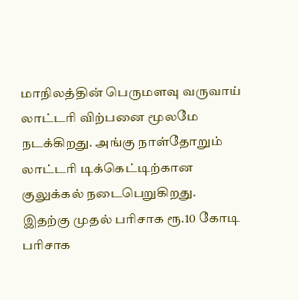மாநிலத்தின் பெருமளவு வருவாய் லாட்டரி விற்பனை மூலமே நடக்கிறது. அங்கு நாள்தோறும் லாட்டரி டிக்கெட்டிற்கான குலுக்கல் நடைபெறுகிறது. இதற்கு முதல் பரிசாக ரூ.10 கோடி பரிசாக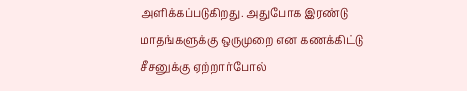அளிக்கப்படுகிறது. அதுபோக இரண்டு மாதங்களுக்கு ஒருமுறை என கணக்கிட்டு சீசனுக்கு ஏற்றார்போல்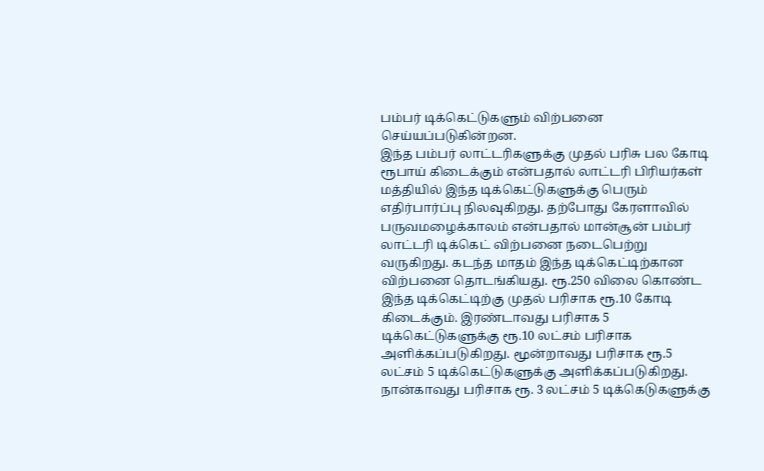பம்பர் டிக்கெட்டுகளும் விற்பனை செய்யப்படுகின்றன.
இந்த பம்பர் லாட்டரிகளுக்கு முதல் பரிசு பல கோடி ரூபாய் கிடைக்கும் என்பதால் லாட்டரி பிரியர்கள் மத்தியில் இந்த டிக்கெட்டுகளுக்கு பெரும் எதிர்பார்ப்பு நிலவுகிறது. தற்போது கேரளாவில் பருவமழைக்காலம் என்பதால் மான்சூன் பம்பர் லாட்டரி டிக்கெட் விற்பனை நடைபெற்று வருகிறது. கடந்த மாதம் இந்த டிக்கெட்டிற்கான விற்பனை தொடங்கியது. ரூ.250 விலை கொண்ட இந்த டிக்கெட்டிற்கு முதல் பரிசாக ரூ.10 கோடி கிடைக்கும். இரண்டாவது பரிசாக 5 டிக்கெட்டுகளுக்கு ரூ.10 லட்சம் பரிசாக அளிக்கப்படுகிறது. மூன்றாவது பரிசாக ரூ.5 லட்சம் 5 டிக்கெட்டுகளுக்கு அளிக்கப்படுகிறது. நான்காவது பரிசாக ரூ. 3 லட்சம் 5 டிக்கெடுகளுக்கு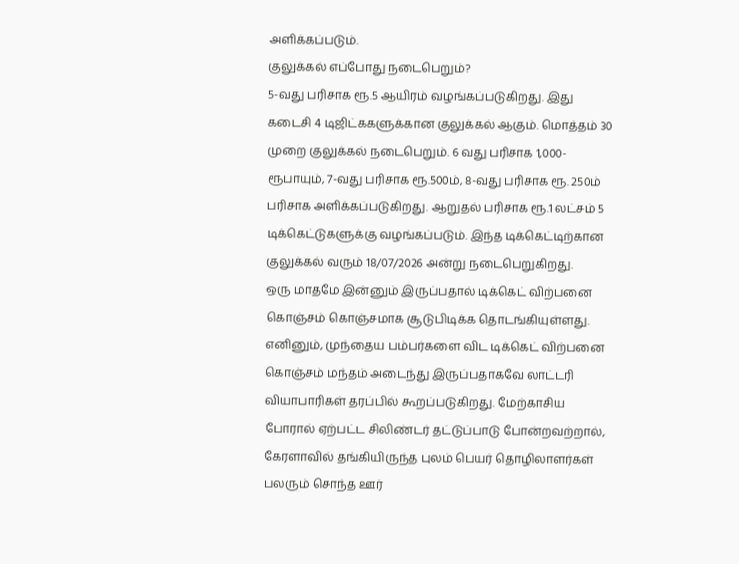அளிக்கப்படும்.
குலுக்கல் எப்போது நடைபெறும்?
5-வது பரிசாக ரூ.5 ஆயிரம் வழங்கப்படுகிறது. இது கடைசி 4 டிஜிட்ககளுக்கான குலுக்கல் ஆகும். மொத்தம் 30 முறை குலுக்கல் நடைபெறும். 6 வது பரிசாக 1,000- ரூபாயும், 7-வது பரிசாக ரூ.500ம், 8-வது பரிசாக ரூ. 250ம் பரிசாக அளிக்கப்படுகிறது. ஆறுதல் பரிசாக ரூ.1 லட்சம் 5 டிக்கெட்டுகளுக்கு வழங்கப்படும். இந்த டிக்கெட்டிற்கான குலுக்கல் வரும் 18/07/2026 அன்று நடைபெறுகிறது.
ஒரு மாதமே இன்னும் இருப்பதால் டிக்கெட் விற்பனை கொஞ்சம் கொஞ்சமாக சூடுபிடிக்க தொடங்கியுள்ளது. எனினும், முந்தைய பம்பர்களை விட டிக்கெட் விற்பனை கொஞ்சம் மந்தம் அடைந்து இருப்பதாகவே லாட்டரி வியாபாரிகள் தரப்பில் கூறப்படுகிறது. மேற்காசிய போரால் ஏற்பட்ட சிலிண்டர் தட்டுப்பாடு போன்றவற்றால், கேரளாவில் தங்கியிருந்த புலம் பெயர் தொழிலாளர்கள் பலரும் சொந்த ஊர்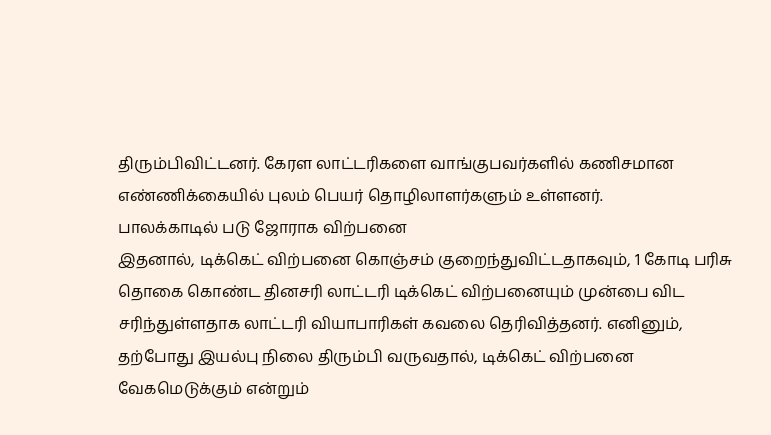திரும்பிவிட்டனர். கேரள லாட்டரிகளை வாங்குபவர்களில் கணிசமான எண்ணிக்கையில் புலம் பெயர் தொழிலாளர்களும் உள்ளனர்.
பாலக்காடில் படு ஜோராக விற்பனை
இதனால், டிக்கெட் விற்பனை கொஞ்சம் குறைந்துவிட்டதாகவும், 1 கோடி பரிசு தொகை கொண்ட தினசரி லாட்டரி டிக்கெட் விற்பனையும் முன்பை விட சரிந்துள்ளதாக லாட்டரி வியாபாரிகள் கவலை தெரிவித்தனர். எனினும், தற்போது இயல்பு நிலை திரும்பி வருவதால், டிக்கெட் விற்பனை வேகமெடுக்கும் என்றும்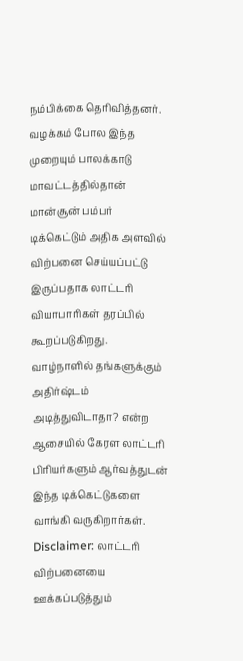நம்பிக்கை தெரிவித்தனர்.
வழக்கம் போல இந்த முறையும் பாலக்காடு மாவட்டத்தில்தான் மான்சூன் பம்பர் டிக்கெட்டும் அதிக அளவில் விற்பனை செய்யப்பட்டு இருப்பதாக லாட்டரி வியாபாரிகள் தரப்பில் கூறப்படுகிறது. வாழ்நாளில் தங்களுக்கும் அதிர்ஷ்டம் அடித்துவிடாதா? என்ற ஆசையில் கேரள லாட்டரி பிரியர்களும் ஆர்வத்துடன் இந்த டிக்கெட்டுகளை வாங்கி வருகிறார்கள்.
Disclaimer: லாட்டரி விற்பனையை ஊக்கப்படுத்தும்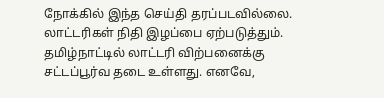நோக்கில் இந்த செய்தி தரப்படவில்லை. லாட்டரிகள் நிதி இழப்பை ஏற்படுத்தும். தமிழ்நாட்டில் லாட்டரி விற்பனைக்கு சட்டப்பூர்வ தடை உள்ளது. எனவே,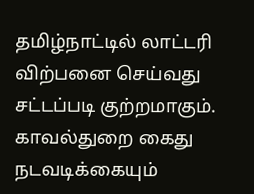தமிழ்நாட்டில் லாட்டரி விற்பனை செய்வது சட்டப்படி குற்றமாகும். காவல்துறை கைது நடவடிக்கையும்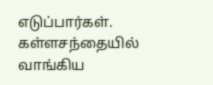எடுப்பார்கள். கள்ளசந்தையில் வாங்கிய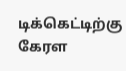டிக்கெட்டிற்கு கேரள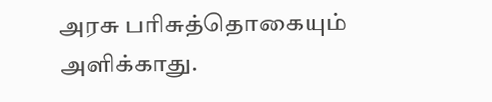அரசு பரிசுத்தொகையும் அளிக்காது.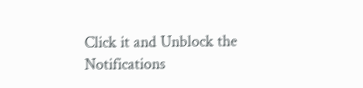Click it and Unblock the Notifications